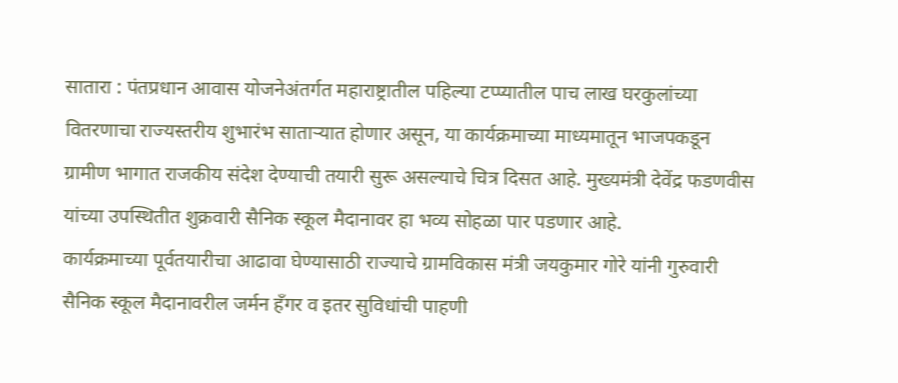सातारा : पंतप्रधान आवास योजनेअंतर्गत महाराष्ट्रातील पहिल्या टप्प्यातील पाच लाख घरकुलांच्या वितरणाचा राज्यस्तरीय शुभारंभ साताऱ्यात होणार असून, या कार्यक्रमाच्या माध्यमातून भाजपकडून ग्रामीण भागात राजकीय संदेश देण्याची तयारी सुरू असल्याचे चित्र दिसत आहे. मुख्यमंत्री देवेंद्र फडणवीस यांच्या उपस्थितीत शुक्रवारी सैनिक स्कूल मैदानावर हा भव्य सोहळा पार पडणार आहे.
कार्यक्रमाच्या पूर्वतयारीचा आढावा घेण्यासाठी राज्याचे ग्रामविकास मंत्री जयकुमार गोरे यांनी गुरुवारी सैनिक स्कूल मैदानावरील जर्मन हँगर व इतर सुविधांची पाहणी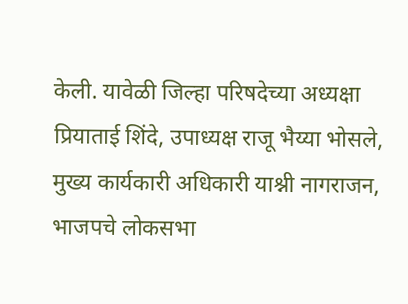केली. यावेळी जिल्हा परिषदेच्या अध्यक्षा प्रियाताई शिंदे, उपाध्यक्ष राजू भैय्या भोसले, मुख्य कार्यकारी अधिकारी याश्नी नागराजन, भाजपचे लोकसभा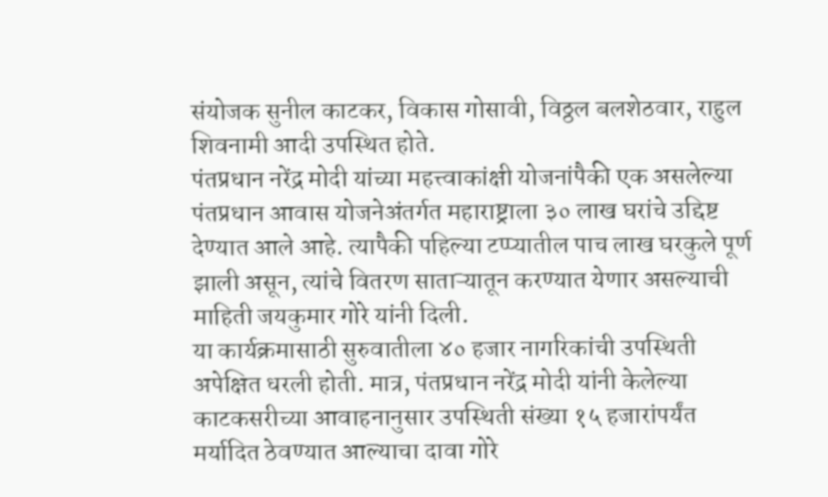संयोजक सुनील काटकर, विकास गोसावी, विठ्ठल बलशेठवार, राहुल शिवनामी आदी उपस्थित होते.
पंतप्रधान नरेंद्र मोदी यांच्या महत्त्वाकांक्षी योजनांपैकी एक असलेल्या पंतप्रधान आवास योजनेअंतर्गत महाराष्ट्राला ३० लाख घरांचे उद्दिष्ट देण्यात आले आहे. त्यापैकी पहिल्या टप्प्यातील पाच लाख घरकुले पूर्ण झाली असून, त्यांचे वितरण साताऱ्यातून करण्यात येणार असल्याची माहिती जयकुमार गोरे यांनी दिली.
या कार्यक्रमासाठी सुरुवातीला ४० हजार नागरिकांची उपस्थिती अपेक्षित धरली होती. मात्र, पंतप्रधान नरेंद्र मोदी यांनी केलेल्या काटकसरीच्या आवाहनानुसार उपस्थिती संख्या १५ हजारांपर्यंत मर्यादित ठेवण्यात आल्याचा दावा गोरे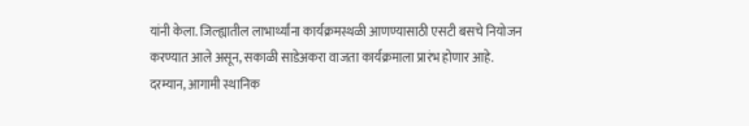यांनी केला. जिल्ह्यातील लाभार्थ्यांना कार्यक्रमस्थळी आणण्यासाठी एसटी बसचे नियोजन करण्यात आले असून, सकाळी साडेअकरा वाजता कार्यक्रमाला प्रारंभ होणार आहे.
दरम्यान, आगामी स्थानिक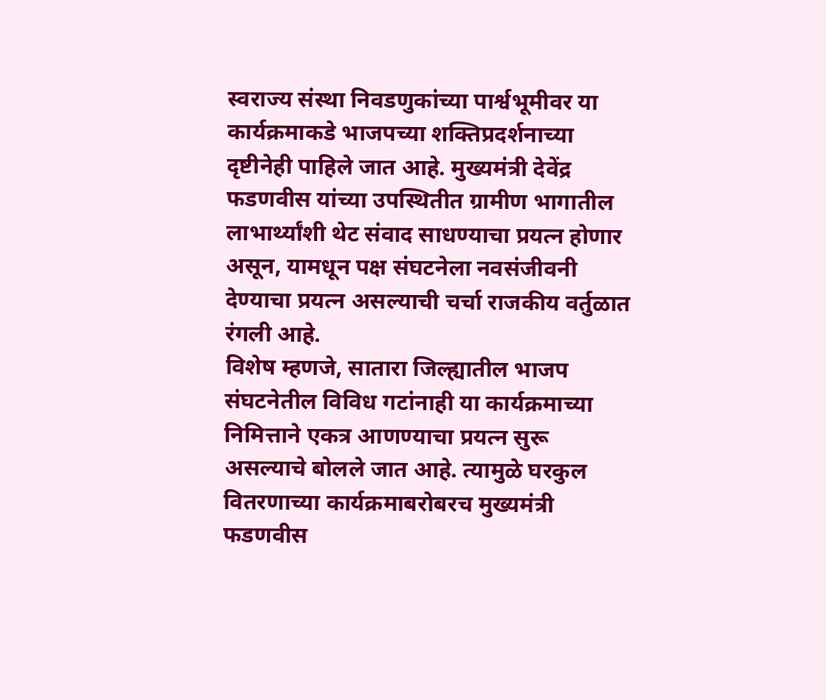स्वराज्य संस्था निवडणुकांच्या पार्श्वभूमीवर या कार्यक्रमाकडे भाजपच्या शक्तिप्रदर्शनाच्या दृष्टीनेही पाहिले जात आहे. मुख्यमंत्री देवेंद्र फडणवीस यांच्या उपस्थितीत ग्रामीण भागातील लाभार्थ्यांशी थेट संवाद साधण्याचा प्रयत्न होणार असून, यामधून पक्ष संघटनेला नवसंजीवनी देण्याचा प्रयत्न असल्याची चर्चा राजकीय वर्तुळात रंगली आहे.
विशेष म्हणजे, सातारा जिल्ह्यातील भाजप संघटनेतील विविध गटांनाही या कार्यक्रमाच्या निमित्ताने एकत्र आणण्याचा प्रयत्न सुरू असल्याचे बोलले जात आहे. त्यामुळे घरकुल वितरणाच्या कार्यक्रमाबरोबरच मुख्यमंत्री फडणवीस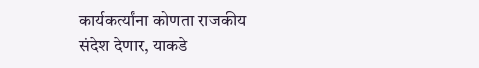कार्यकर्त्यांना कोणता राजकीय संदेश देणार, याकडे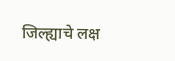जिल्ह्याचे लक्ष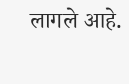लागले आहे.